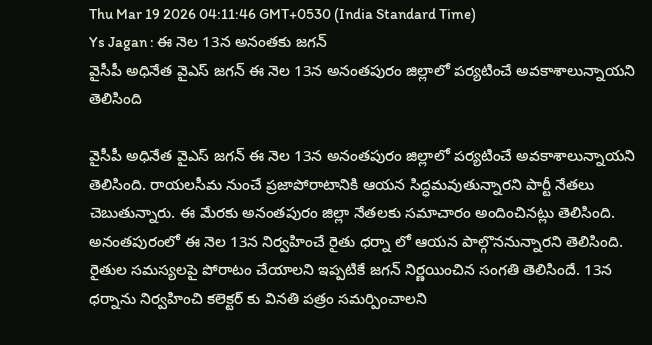Thu Mar 19 2026 04:11:46 GMT+0530 (India Standard Time)
Ys Jagan : ఈ నెల 13న అనంతకు జగన్
వైసీపీ అధినేత వైఎస్ జగన్ ఈ నెల 13న అనంతపురం జిల్లాలో పర్యటించే అవకాశాలున్నాయని తెలిసింది

వైసీపీ అధినేత వైఎస్ జగన్ ఈ నెల 13న అనంతపురం జిల్లాలో పర్యటించే అవకాశాలున్నాయని తెలిసింది. రాయలసీమ నుంచే ప్రజాపోరాటానికి ఆయన సిద్ధమవుతున్నారని పార్టీ నేతలు చెబుతున్నారు. ఈ మేరకు అనంతపురం జిల్లా నేతలకు సమాచారం అందించినట్లు తెలిసింది. అనంతపురంలో ఈ నెల 13న నిర్వహించే రైతు ధర్నా లో ఆయన పాల్గొననున్నారని తెలిసింది. రైతుల సమస్యలపై పోరాటం చేయాలని ఇప్పటికే జగన్ నిర్ణయించిన సంగతి తెలిసిందే. 13న ధర్నాను నిర్వహించి కలెక్టర్ కు వినతి పత్రం సమర్పించాలని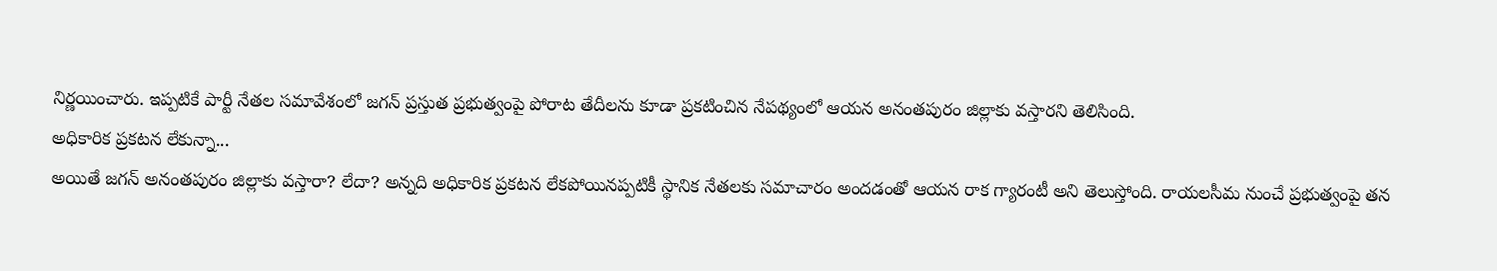నిర్ణయించారు. ఇప్పటికే పార్టీ నేతల సమావేశంలో జగన్ ప్రస్తుత ప్రభుత్వంపై పోరాట తేదీలను కూడా ప్రకటించిన నేపథ్యంలో ఆయన అనంతపురం జిల్లాకు వస్తారని తెలిసింది.
అధికారిక ప్రకటన లేకున్నా...
అయితే జగన్ అనంతపురం జిల్లాకు వస్తారా? లేదా? అన్నది అధికారిక ప్రకటన లేకపోయినప్పటికీ స్థానిక నేతలకు సమాచారం అందడంతో ఆయన రాక గ్యారంటీ అని తెలుస్తోంది. రాయలసీమ నుంచే ప్రభుత్వంపై తన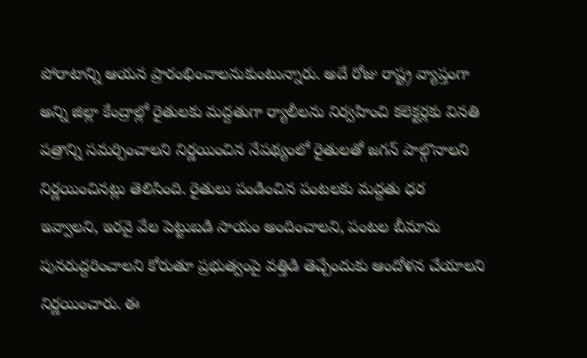పోరాటాన్ని ఆయన ప్రారంభించాలనుకుంటున్నారు. అదే రోజు రాష్ట్ర వ్యాప్తంగా అన్ని జిల్లా కేంద్రాల్లో రైతులకు మద్దతుగా ర్యాలీలను నిర్వహించి కలెక్టర్లకు వినతి పత్రాన్ని సమర్పించాలని నిర్ణయించిన నేపథ్యంలో రైతులతో జగన్ పాల్గొనాలని నిర్ణయించినట్లు తెలిసింది. రైతులు పండించిన పంటలకు మద్దతు ధర ఇవ్వాలని, ఇరవై వేల పెట్టుబడి సాయం అందించాలని, పంటల బీమాను పునరుద్దరించాలని కోరుతూ ప్రభుత్వంపై వత్తిడి తెచ్చేందుకు ఆందోళన చేయాలని నిర్ణయించారు. ఈ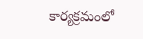కార్యక్రమంలో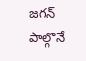జగన్ పాల్గొనే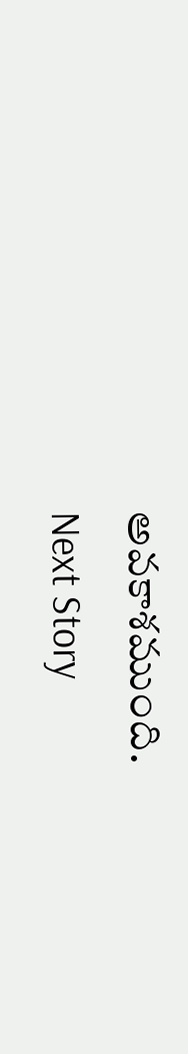అవకాశముంది.
Next Story